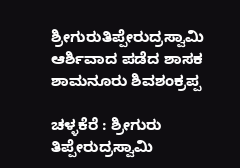ಶ್ರೀಗುರುತಿಪ್ಪೇರುದ್ರಸ್ವಾಮಿ ಆರ್ಶಿವಾದ ಪಡೆದ ಶಾಸಕ ಶಾಮನೂರು ಶಿವಶಂಕ್ರಪ್ಪ

ಚಳ್ಳಕೆರೆ : ಶ್ರೀಗುರು ತಿಪ್ಪೇರುದ್ರಸ್ವಾಮಿ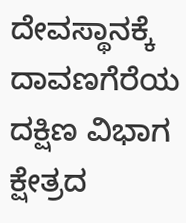ದೇವಸ್ಥಾನಕ್ಕೆ ದಾವಣಗೆರೆಯ ದಕ್ಷಿಣ ವಿಭಾಗ ಕ್ಷೇತ್ರದ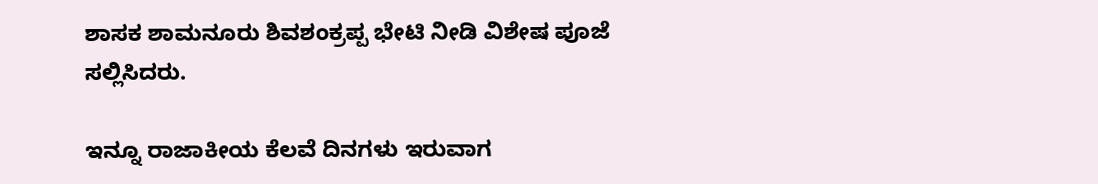ಶಾಸಕ ಶಾಮನೂರು ಶಿವಶಂಕ್ರಪ್ಪ ಭೇಟಿ ನೀಡಿ ವಿಶೇಷ ಪೂಜೆ ಸಲ್ಲಿಸಿದರು.

ಇನ್ನೂ ರಾಜಾಕೀಯ ಕೆಲವೆ ದಿನಗಳು ಇರುವಾಗ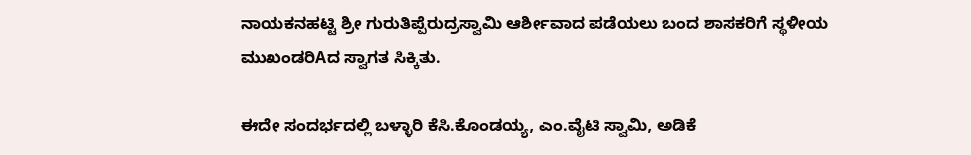ನಾಯಕನಹಟ್ಟಿ ಶ್ರೀ ಗುರುತಿಪ್ಪೆರುದ್ರಸ್ವಾಮಿ ಆರ್ಶೀವಾದ ಪಡೆಯಲು ಬಂದ ಶಾಸಕರಿಗೆ ಸ್ಥಳೀಯ ಮುಖಂಡರಿAದ ಸ್ವಾಗತ ಸಿಕ್ಕಿತು.

ಈದೇ ಸಂದರ್ಭದಲ್ಲಿ ಬಳ್ಳಾರಿ ಕೆಸಿ.ಕೊಂಡಯ್ಯ, ಎಂ.ವೈಟಿ ಸ್ವಾಮಿ, ಅಡಿಕೆ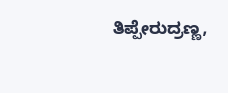ತಿಪ್ಪೇರುದ್ರಣ್ಣ,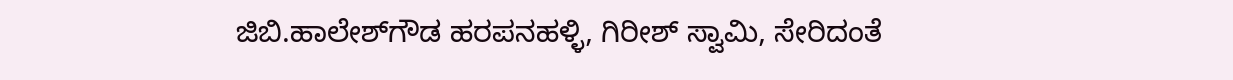ಜಿಬಿ.ಹಾಲೇಶ್‌ಗೌಡ ಹರಪನಹಳ್ಳಿ, ಗಿರೀಶ್ ಸ್ವಾಮಿ, ಸೇರಿದಂತೆ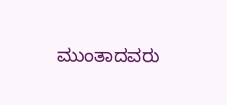ಮುಂತಾದವರು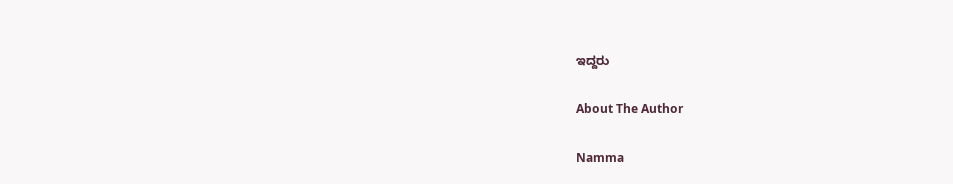ಇದ್ದರು

About The Author

Namma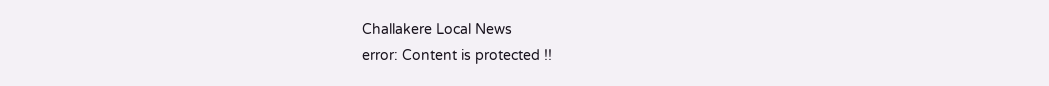Challakere Local News
error: Content is protected !!